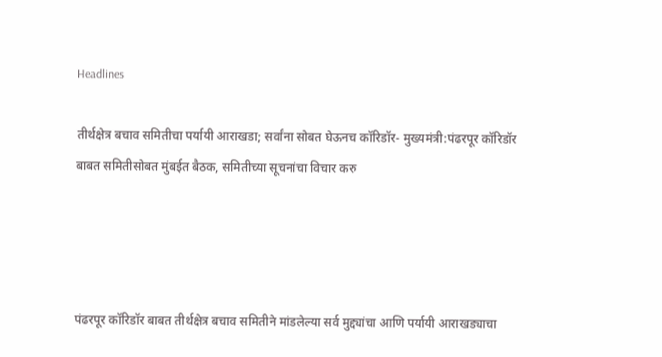Headlines

तीर्थक्षेत्र बचाव समितीचा पर्यायी आराखडा; सर्वांना सोबत घेऊनच कॉरिडॉर- मुख्यमंत्री:पंढरपूर कॉरिडॉर बाबत समितीसोबत मुंबईत बैठक, समितीच्या सूचनांचा विचार करु




पंढरपूर कॉरिडॉर बाबत तीर्थक्षेत्र बचाव समितीने मांडलेल्या सर्व मुद्द्यांचा आणि पर्यायी आराखड्याचा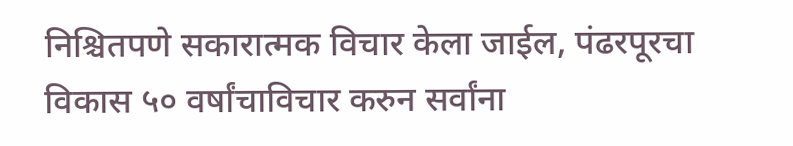निश्चितपणे सकारात्मक विचार केला जाईल, पंढरपूरचा विकास ५० वर्षांचाविचार करुन सर्वांना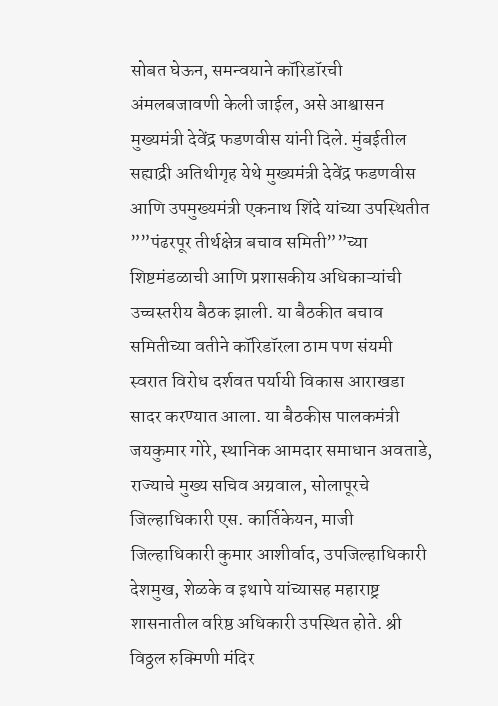सोबत घेऊन, समन्वयाने कॉरिडॉरची अंमलबजावणी केली जाईल, असे आश्वासन मुख्यमंत्री देवेंद्र फडणवीस यांनी दिले. मुंबईतील सह्याद्री अतिथीगृह येथे मुख्यमंत्री देवेंद्र फडणवीस आणि उपमुख्यमंत्री एकनाथ शिंदे यांच्या उपस्थितीत ””पंढरपूर तीर्थक्षेत्र बचाव समिती””च्या शिष्टमंडळाची आणि प्रशासकीय अधिकाऱ्यांची उच्चस्तरीय बैठक झाली. या बैठकीत बचाव समितीच्या वतीने कॉरिडॉरला ठाम पण संयमी स्वरात विरोध दर्शवत पर्यायी विकास आराखडा सादर करण्यात आला. या बैठकीस पालकमंत्री जयकुमार गोरे, स्थानिक आमदार समाधान अवताडे, राज्याचे मुख्य सचिव अग्रवाल, सोलापूरचे जिल्हाधिकारी एस. कार्तिकेयन, माजी जिल्हाधिकारी कुमार आशीर्वाद, उपजिल्हाधिकारी देशमुख, शेळके व इथापे यांच्यासह महाराष्ट्र शासनातील वरिष्ठ अधिकारी उपस्थित होते. श्री विठ्ठल रुक्मिणी मंदिर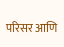परिसर आणि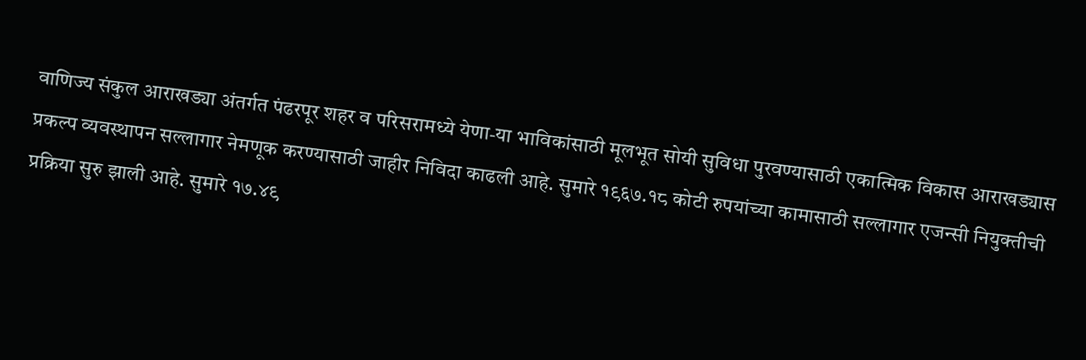वाणिज्य संकुल आराखड्या अंतर्गत पंढरपूर शहर व परिसरामध्ये येणा-या भाविकांसाठी मूलभूत सोयी सुविधा पुरवण्यासाठी एकात्मिक विकास आराखड्यास प्रकल्प व्यवस्थापन सल्लागार नेमणूक करण्यासाठी जाहीर निविदा काढली आहे. सुमारे १९६७.१८ कोटी रुपयांच्या कामासाठी सल्लागार एजन्सी नियुक्तीची प्रक्रिया सुरु झाली आहे. सुमारे १७.४९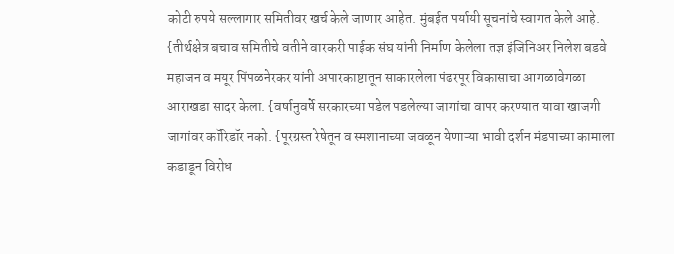कोटी रुपये सल्लागार समितीवर खर्च केले जाणार आहेत. मुंबईत पर्यायी सूचनांचे स्वागत केले आहे. {तीर्थक्षेत्र बचाव समितीचे वतीने वारकरी पाईक संघ यांनी निर्माण केलेला तज्ञ इंजिनिअर निलेश बडवे महाजन व मयूर पिंपळनेरकर यांनी अपारकाष्टातून साकारलेला पंढरपूर विकासाचा आगळावेगळा आराखडा सादर केला. {वर्षानुवर्षे सरकारच्या पडेल पडलेल्या जागांचा वापर करण्यात यावा खाजगी जागांवर कॉरिडॉर नको. {पूरग्रस्त रेषेतून व स्मशानाच्या जवळून येणाऱ्या भावी दर्शन मंडपाच्या कामाला कडाडून विरोध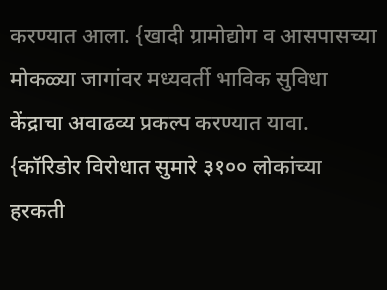करण्यात आला. {खादी ग्रामोद्योग व आसपासच्या मोकळ्या जागांवर मध्यवर्ती भाविक सुविधा केंद्राचा अवाढव्य प्रकल्प करण्यात यावा. {कॉरिडोर विरोधात सुमारे ३१०० लोकांच्या हरकती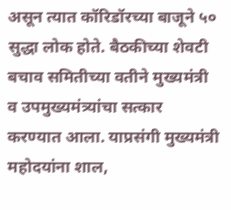असून त्यात कॉरिडॉरच्या बाजूने ५० सुद्धा लोक होते. बैठकीच्या शेवटी बचाव समितीच्या वतीने मुख्यमंत्री व उपमुख्यमंत्र्यांचा सत्कार करण्यात आला. याप्रसंगी मुख्यमंत्री महोदयांना शाल,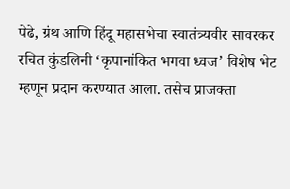पेढे, ग्रंथ आणि हिंदू महासभेचा स्वातंत्र्यवीर सावरकर रचित कुंडलिनी ‘कृपानांकित भगवा ध्वज’ विशेष भेट म्हणून प्रदान करण्यात आला. तसेच प्राजक्ता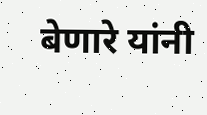बेणारे यांनी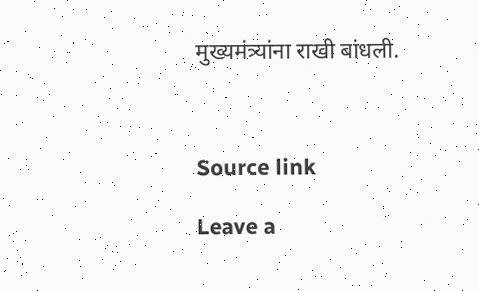मुख्यमंत्र्यांना राखी बांधली.



Source link

Leave a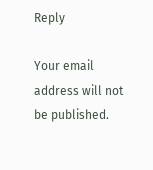Reply

Your email address will not be published.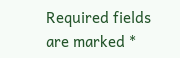Required fields are marked *